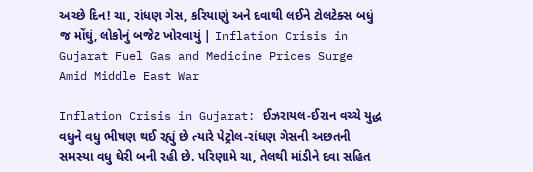અચ્છે દિન! ચા, રાંધણ ગેસ, કરિયાણું અને દવાથી લઈને ટોલટેક્સ બધું જ મોંઘું, લોકોનું બજેટ ખોરવાયું | Inflation Crisis in Gujarat Fuel Gas and Medicine Prices Surge Amid Middle East War

Inflation Crisis in Gujarat: ઈઝરાયલ-ઈરાન વચ્ચે યુદ્ધ વધુને વધુ ભીષણ થઈ રહ્યું છે ત્યારે પેટ્રોલ-રાંધણ ગેસની અછતની સમસ્યા વધુ ઘેરી બની રહી છે. પરિણામે ચા, તેલથી માંડીને દવા સહિત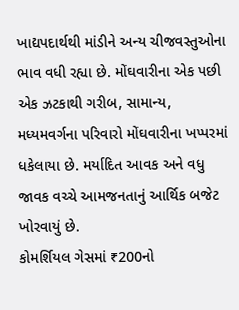ખાદ્યપદાર્થથી માંડીને અન્ય ચીજવસ્તુઓના ભાવ વધી રહ્યા છે. મોંઘવારીના એક પછી એક ઝટકાથી ગરીબ, સામાન્ય, મધ્યમવર્ગના પરિવારો મોંઘવારીના ખપ્પરમાં ધકેલાયા છે. મર્યાદિત આવક અને વધુ જાવક વચ્ચે આમજનતાનું આર્થિક બજેટ ખોરવાયું છે.
કોમર્શિયલ ગેસમાં ₹200નો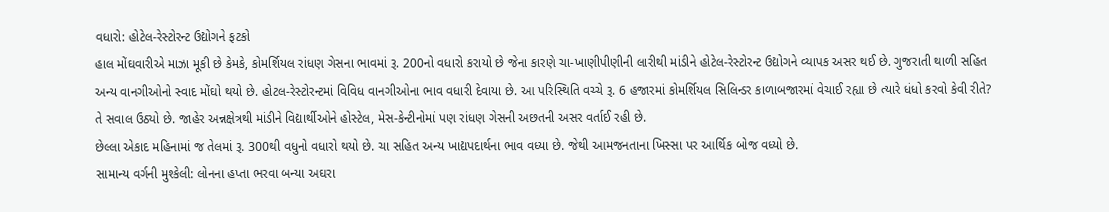વધારો: હોટેલ-રેસ્ટોરન્ટ ઉદ્યોગને ફટકો
હાલ મોંઘવારીએ માઝા મૂકી છે કેમકે, કોમર્શિયલ રાંધણ ગેસના ભાવમાં રૂ. 200નો વધારો કરાયો છે જેના કારણે ચા-ખાણીપીણીની લારીથી માંડીને હોટેલ-રેસ્ટોરન્ટ ઉદ્યોગને વ્યાપક અસર થઈ છે. ગુજરાતી થાળી સહિત અન્ય વાનગીઓનો સ્વાદ મોંઘો થયો છે. હોટલ-રેસ્ટોરન્ટમાં વિવિધ વાનગીઓના ભાવ વધારી દેવાયા છે. આ પરિસ્થિતિ વચ્ચે રૂ. 6 હજારમાં કોમર્શિયલ સિલિન્ડર કાળાબજારમાં વેચાઈ રહ્યા છે ત્યારે ધંધો કરવો કેવી રીતે? તે સવાલ ઉઠ્યો છે. જાહેર અન્નક્ષેત્રથી માંડીને વિદ્યાર્થીઓને હોસ્ટેલ, મેસ-કેન્ટીનોમાં પણ રાંધણ ગેસની અછતની અસર વર્તાઈ રહી છે.
છેલ્લા એકાદ મહિનામાં જ તેલમાં રૂ. 300થી વધુનો વધારો થયો છે. ચા સહિત અન્ય ખાદ્યપદાર્થના ભાવ વધ્યા છે. જેથી આમજનતાના ખિસ્સા પર આર્થિક બોજ વધ્યો છે.
સામાન્ય વર્ગની મુશ્કેલી: લોનના હપ્તા ભરવા બન્યા અઘરા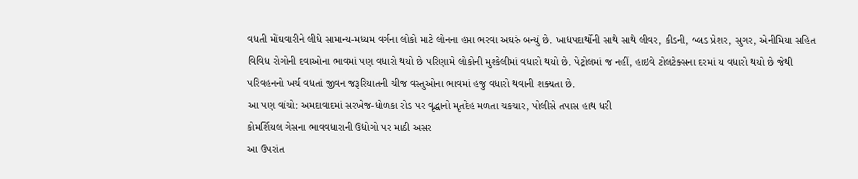વધતી મોંઘવારીને લીધે સામાન્ય-મધ્યમ વર્ગના લોકો માટે લોનના હપ્તા ભરવા અઘરું બન્યું છે. ખાદ્યપદાર્થોની સાથે સાથે લીવર, કીડની, બ્લડ પ્રેશર, સુગર, એનીમિયા સહિત વિવિધ રોગોની દવાઓના ભાવમાં પણ વધારો થયો છે પરિણામે લોકોની મુશ્કેલીમાં વધારો થયો છે. પેટ્રોલમાં જ નહીં, હાઇવે ટોલટેક્સના દરમાં ય વધારો થયો છે જેથી પરિવહનનો ખર્ચ વધતાં જીવન જરૂરિયાતની ચીજ વસ્તુઓના ભાવમાં હજુ વધારો થવાની શક્યતા છે.
આ પણ વાંચો: અમદાવાદમાં સરખેજ-ધોળકા રોડ પર વૃદ્ધાનો મૃતદેહ મળતા ચકચાર, પોલીસે તપાસ હાથ ધરી
કોમર્શિયલ ગેસના ભાવવધારાની ઉદ્યોગો પર માઠી અસર
આ ઉપરાંત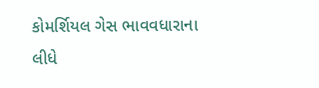કોમર્શિયલ ગેસ ભાવવધારાના લીધે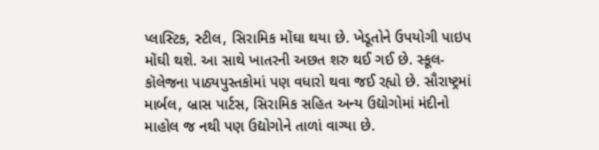પ્લાસ્ટિક, સ્ટીલ, સિરામિક મોંઘા થયા છે. ખેડૂતોને ઉપયોગી પાઇપ મોંઘી થશે. આ સાથે ખાતરની અછત શરુ થઈ ગઈ છે. સ્કૂલ-કૉલેજના પાઠ્યપુસ્તકોમાં પણ વધારો થવા જઈ રહ્યો છે. સૌરાષ્ટ્રમાં માર્બલ, બ્રાસ પાર્ટસ, સિરામિક સહિત અન્ય ઉદ્યોગોમાં મંદીનો માહોલ જ નથી પણ ઉદ્યોગોને તાળાં વાગ્યા છે.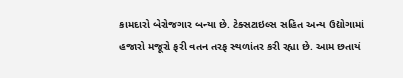કામદારો બેરોજગાર બન્યા છે. ટેક્સટાઇલ્સ સહિત અન્ય ઉદ્યોગામાં હજારો મજૂરો ફરી વતન તરફ સ્થળાંતર કરી રહ્યા છે. આમ છતાયં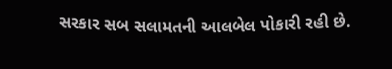સરકાર સબ સલામતની આલબેલ પોકારી રહી છે.